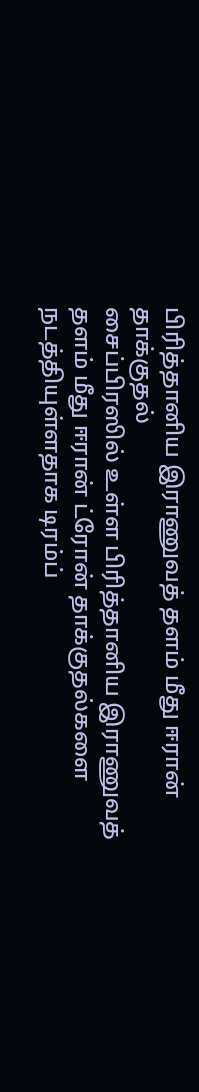பிரித்தானிய இராணுவத் தளம் மீது ஈரான் தாக்குதல்
சைப்பிரஸில் உள்ள பிரித்தானிய இராணுவத் தளம் மீது ஈரான் ட்ரோன் தாக்குதல்களை நடத்தியுள்ளதாக டிரம்ப்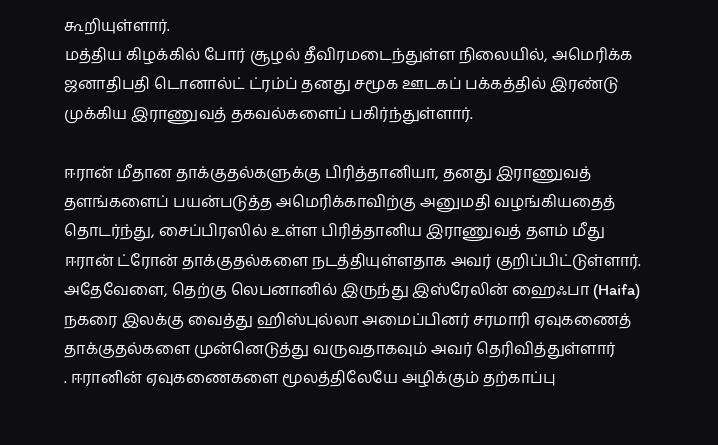கூறியுள்ளார்.
மத்திய கிழக்கில் போர் சூழல் தீவிரமடைந்துள்ள நிலையில், அமெரிக்க ஜனாதிபதி டொனால்ட் ட்ரம்ப் தனது சமூக ஊடகப் பக்கத்தில் இரண்டு முக்கிய இராணுவத் தகவல்களைப் பகிர்ந்துள்ளார்.

ஈரான் மீதான தாக்குதல்களுக்கு பிரித்தானியா, தனது இராணுவத் தளங்களைப் பயன்படுத்த அமெரிக்காவிற்கு அனுமதி வழங்கியதைத் தொடர்ந்து, சைப்பிரஸில் உள்ள பிரித்தானிய இராணுவத் தளம் மீது ஈரான் ட்ரோன் தாக்குதல்களை நடத்தியுள்ளதாக அவர் குறிப்பிட்டுள்ளார்.
அதேவேளை, தெற்கு லெபனானில் இருந்து இஸ்ரேலின் ஹைஃபா (Haifa) நகரை இலக்கு வைத்து ஹிஸ்புல்லா அமைப்பினர் சரமாரி ஏவுகணைத் தாக்குதல்களை முன்னெடுத்து வருவதாகவும் அவர் தெரிவித்துள்ளார்
. ஈரானின் ஏவுகணைகளை மூலத்திலேயே அழிக்கும் தற்காப்பு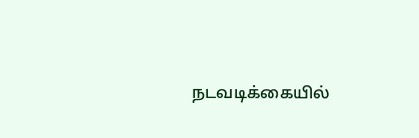நடவடிக்கையில்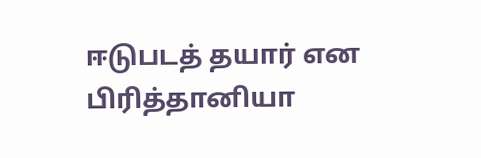ஈடுபடத் தயார் என பிரித்தானியா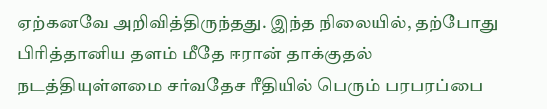ஏற்கனவே அறிவித்திருந்தது. இந்த நிலையில், தற்போது பிரித்தானிய தளம் மீதே ஈரான் தாக்குதல் நடத்தியுள்ளமை சர்வதேச ரீதியில் பெரும் பரபரப்பை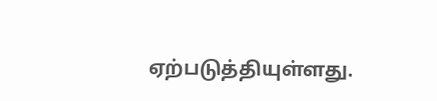ஏற்படுத்தியுள்ளது.